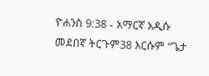ዮሐንስ 9:38 - አማርኛ አዲሱ መደበኛ ትርጉም38 እርሱም “ጌታ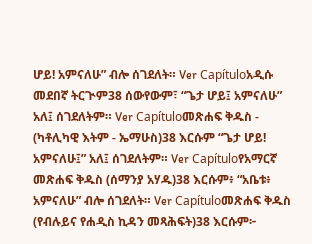ሆይ! አምናለሁ” ብሎ ሰገደለት። Ver Capítuloአዲሱ መደበኛ ትርጒም38 ሰውየውም፣ “ጌታ ሆይ፤ አምናለሁ” አለ፤ ሰገደለትም። Ver Capítuloመጽሐፍ ቅዱስ - (ካቶሊካዊ እትም - ኤማሁስ)38 እርሱም “ጌታ ሆይ! አምናለሁ፤” አለ፤ ሰገደለትም። Ver Capítuloየአማርኛ መጽሐፍ ቅዱስ (ሰማንያ አሃዱ)38 እርሱም፥ “አቤቱ፥ አምናለሁ” ብሎ ሰገደለት። Ver Capítuloመጽሐፍ ቅዱስ (የብሉይና የሐዲስ ኪዳን መጻሕፍት)38 እርሱም፦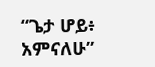“ጌታ ሆይ፥ አምናለሁ”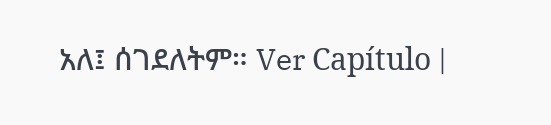አለ፤ ሰገደለትም። Ver Capítulo |